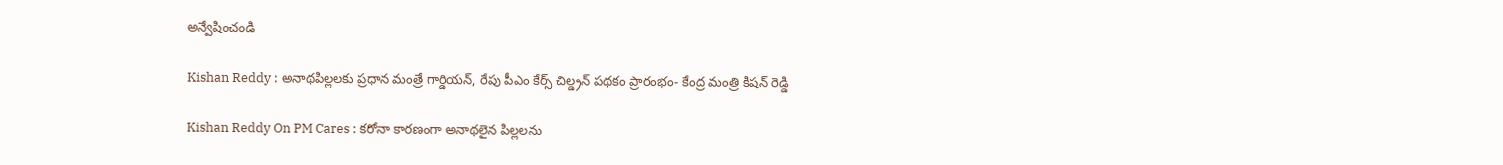అన్వేషించండి

Kishan Reddy : అనాథపిల్లలకు ప్రధాన మంత్రే గార్డియన్, రేపు పీఎం కేర్స్ చిల్డ్రన్ పథకం ప్రారంభం- కేంద్ర మంత్రి కిషన్ రెడ్డి

Kishan Reddy On PM Cares : కరోనా కారణంగా అనాథలైన పిల్లలను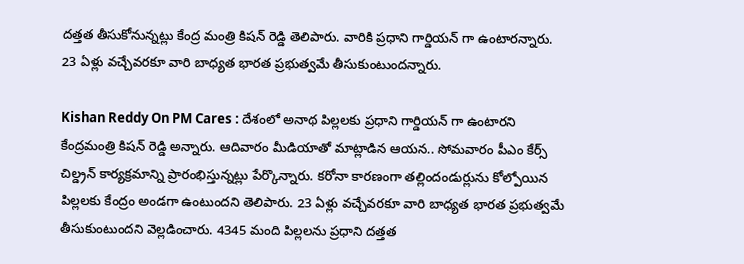దత్తత తీసుకోనున్నట్లు కేంద్ర మంత్రి కిషన్ రెడ్డి తెలిపారు. వారికి ప్రధాని గార్డియన్ గా ఉంటారన్నారు. 23 ఏళ్లు వచ్చేవరకూ వారి బాధ్యత భారత ప్రభుత్వమే తీసుకుంటుందన్నారు.

Kishan Reddy On PM Cares : దేశంలో అనాథ పిల్లలకు ప్రధాని గార్డియన్ గా ఉంటారని కేంద్రమంత్రి కిషన్ రెడ్డి అన్నారు. ఆదివారం మీడియాతో మాట్లాడిన ఆయన.. సోమవారం పీఎం కేర్స్ చిల్డ్రన్ కార్యక్రమాన్ని ప్రారంభిస్తున్నట్లు పేర్కొన్నారు. కరోనా కారణంగా తల్లిందండుర్లును కోల్పోయిన పిల్లలకు కేంద్రం అండగా ఉంటుందని తెలిపారు. 23 ఏళ్లు వచ్చేవరకూ వారి బాధ్యత భారత ప్రభుత్వమే తీసుకుంటుందని వెల్లడించారు. 4345 మంది పిల్లలను ప్రధాని దత్తత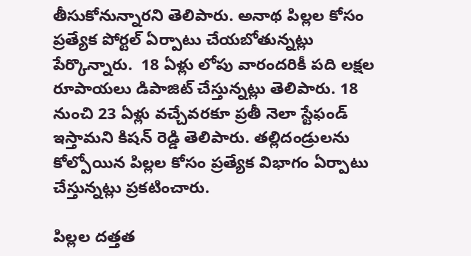తీసుకోనున్నారని తెలిపారు. అనాథ పిల్లల కోసం ప్రత్యేక పోర్టల్ ఏర్పాటు చేయబోతున్నట్లు పేర్కొన్నారు.  18 ఏళ్లు లోపు వారందరికీ పది లక్షల రూపాయలు డిపాజిట్ చేస్తున్నట్లు తెలిపారు. 18 నుంచి 23 ఏళ్లు వచ్చేవరకూ ప్రతీ నెలా స్టేఫండ్ ఇస్తామని కిషన్ రెడ్డి తెలిపారు. తల్లిదండ్రులను కోల్పోయిన పిల్లల కోసం ప్రత్యేక విభాగం ఏర్పాటు చేస్తున్నట్లు ప్రకటించారు.

పిల్లల దత్తత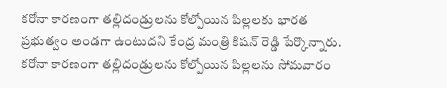కరోనా కారణంగా తల్లిదండ్రులను కోల్పోయిన పిల్లలకు భారత ప్రభుత్వం అండగా ఉంటుదని కేంద్ర మంత్రి కిషన్ రెడ్డి పేర్కొన్నారు. కరోనా కారణంగా తల్లిదండ్రులను కోల్పోయిన పిల్లలను సోమవారం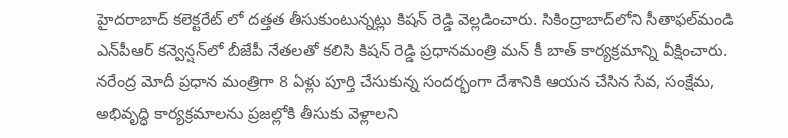హైదరాబాద్ కలెక్టరేట్ లో దత్తత తీసుకుంటున్నట్లు కిషన్ రెడ్డి వెల్లడించారు. సికింద్రాబాద్‌లోని సీతాఫల్‌మండి ఎన్‌పీఆర్ కన్వెన్షన్‌లో బీజేపీ నేతలతో కలిసి కిషన్ రెడ్డి ప్రధానమంత్రి మన్ కీ బాత్ కార్యక్రమాన్ని వీక్షించారు. నరేంద్ర మోదీ ప్రధాన మంత్రిగా 8 ఏళ్లు పూర్తి చేసుకున్న సందర్భంగా దేశానికి ఆయన చేసిన సేవ, సంక్షేమ, అభివృద్ధి కార్యక్రమాలను ప్రజల్లోకి తీసుకు వెళ్లాలని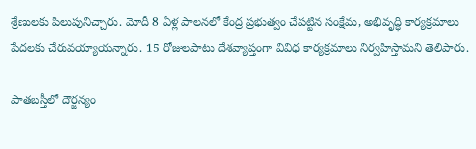శ్రేణులకు పిలుపునిచ్చారు. మోదీ 8 ఏళ్ల పాలనలో కేంద్ర ప్రభుత్వం చేపట్టిన సంక్షేమ, అభివృద్ధి కార్యక్రమాలు పేదలకు చేరువయ్యాయన్నారు. 15 రోజులపాటు దేశవ్యాప్తంగా వివిధ కార్యక్రమాలు నిర్వహిస్తామని తెలిపారు.

పాతబస్తీలో దౌర్జన్యం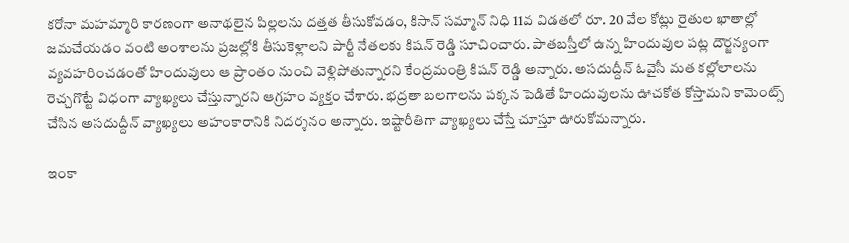కరోనా మహమ్మారి కారణంగా అనాథలైన పిల్లలను దత్తత తీసుకోవడం, కిసాన్ సమ్మాన్ నిధి 11వ విడతలో రూ. 20 వేల కోట్లు రైతుల ఖాతాల్లో జమచేయడం వంటి అంశాలను ప్రజల్లోకి తీసుకెళ్లాలని పార్టీ నేతలకు కిషన్ రెడ్డి సూచించారు. పాతబస్తీలో ఉన్న హిందువుల పట్ల దౌర్జన్యంగా వ్యవహరించడంతో హిందువులు ఆ ప్రాంతం నుంచి వెళ్లిపోతున్నారని కేంద్రమంత్రి కిషన్ రెడ్డి అన్నారు. అసదుద్దీన్ ఓవైసీ మత కల్లోలాలను రెచ్చగొట్టే విధంగా వ్యాఖ్యలు చేస్తున్నారని ఆగ్రహం వ్యక్తం చేశారు. భద్రతా బలగాలను పక్కన పెడితే హిందువులను ఊచకోత కోస్తామని కామెంట్స్ చేసిన అసదుద్దీన్ వ్యాఖ్యలు అహంకారానికి నిదర్శనం అన్నారు. ఇష్టారీతిగా వ్యాఖ్యలు చేస్తే చూస్తూ ఊరుకోమన్నారు.

ఇంకా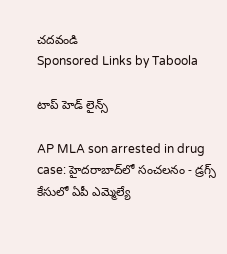చదవండి
Sponsored Links by Taboola

టాప్ హెడ్ లైన్స్

AP MLA son arrested in drug case: హైదరాబాద్‌లో సంచలనం - డ్రగ్స్ కేసులో ఏపీ ఎమ్మెల్యే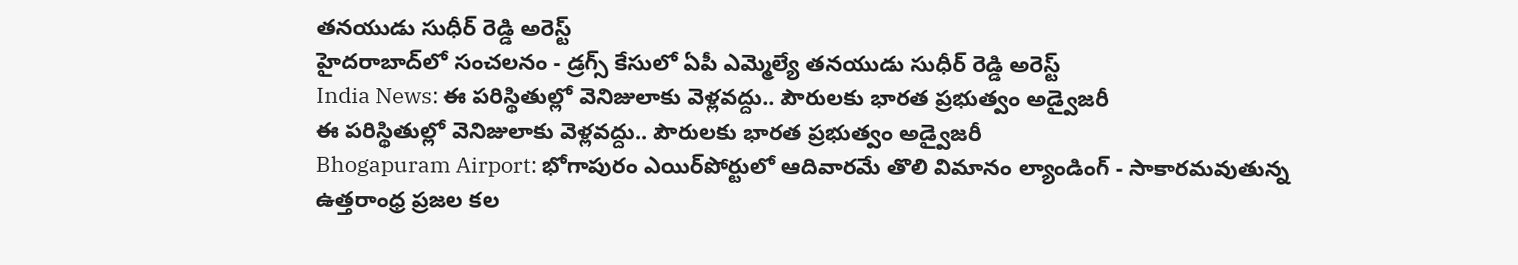తనయుడు సుధీర్ రెడ్డి అరెస్ట్
హైదరాబాద్‌లో సంచలనం - డ్రగ్స్ కేసులో ఏపీ ఎమ్మెల్యే తనయుడు సుధీర్ రెడ్డి అరెస్ట్
India News: ఈ పరిస్థితుల్లో వెనిజులాకు వెళ్లవద్దు.. పౌరులకు భారత ప్రభుత్వం అడ్వైజరీ
ఈ పరిస్థితుల్లో వెనిజులాకు వెళ్లవద్దు.. పౌరులకు భారత ప్రభుత్వం అడ్వైజరీ
Bhogapuram Airport: భోగాపురం ఎయిర్‌పోర్టులో ఆదివారమే తొలి విమానం ల్యాండింగ్ - సాకారమవుతున్న ఉత్తరాంధ్ర ప్రజల కల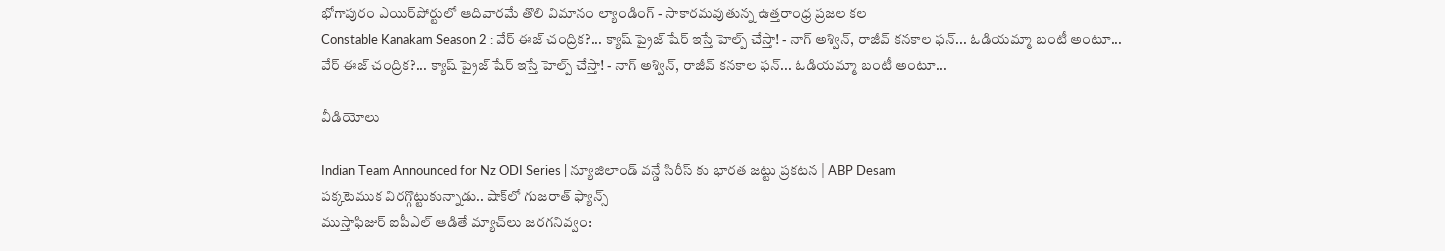భోగాపురం ఎయిర్‌పోర్టులో ఆదివారమే తొలి విమానం ల్యాండింగ్ - సాకారమవుతున్న ఉత్తరాంధ్ర ప్రజల కల
Constable Kanakam Season 2 : వేర్ ఈజ్ చంద్రిక?... క్యాష్ ప్రైజ్ షేర్ ఇస్తే హెల్ప్ చేస్తా! - నాగ్ అశ్విన్, రాజీవ్ కనకాల ఫన్... ఓడియమ్మా బంటీ అంటూ...
వేర్ ఈజ్ చంద్రిక?... క్యాష్ ప్రైజ్ షేర్ ఇస్తే హెల్ప్ చేస్తా! - నాగ్ అశ్విన్, రాజీవ్ కనకాల ఫన్... ఓడియమ్మా బంటీ అంటూ...

వీడియోలు

Indian Team Announced for Nz ODI Series | న్యూజిలాండ్ వన్డే సిరీస్ కు భారత జట్టు ప్రకటన | ABP Desam
పక్కటెముక విరగ్గొట్టుకున్నాడు.. షాక్‌లో గుజరాత్ ఫ్యాన్స్
ముస్తాఫిజుర్‌ ఐపీఎల్ ఆడితే మ్యాచ్‌లు జరగనివ్వం: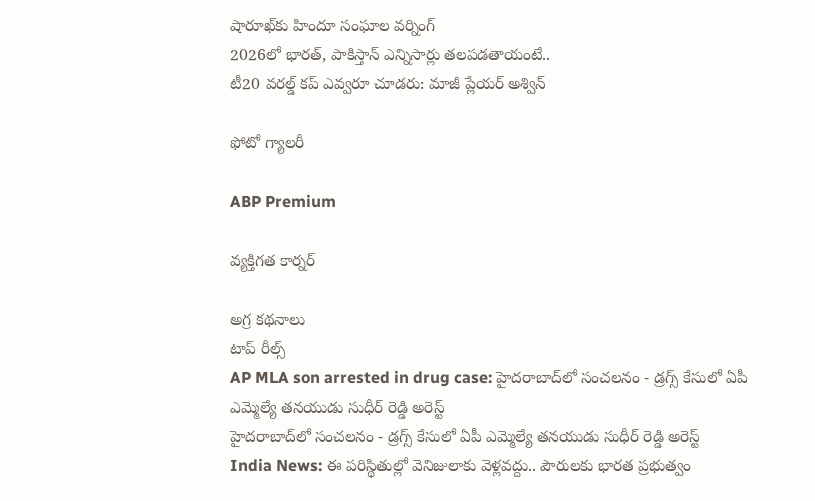షారూఖ్‌కు హిందూ సంఘాల వర్నింగ్
2026లో భారత్, పాకిస్తాన్ ఎన్నిసార్లు తలపడతాయంటే..
టీ20 వరల్డ్ కప్ ఎవ్వరూ చూడరు: మాజీ ప్లేయర్ అశ్విన్

ఫోటో గ్యాలరీ

ABP Premium

వ్యక్తిగత కార్నర్

అగ్ర కథనాలు
టాప్ రీల్స్
AP MLA son arrested in drug case: హైదరాబాద్‌లో సంచలనం - డ్రగ్స్ కేసులో ఏపీ ఎమ్మెల్యే తనయుడు సుధీర్ రెడ్డి అరెస్ట్
హైదరాబాద్‌లో సంచలనం - డ్రగ్స్ కేసులో ఏపీ ఎమ్మెల్యే తనయుడు సుధీర్ రెడ్డి అరెస్ట్
India News: ఈ పరిస్థితుల్లో వెనిజులాకు వెళ్లవద్దు.. పౌరులకు భారత ప్రభుత్వం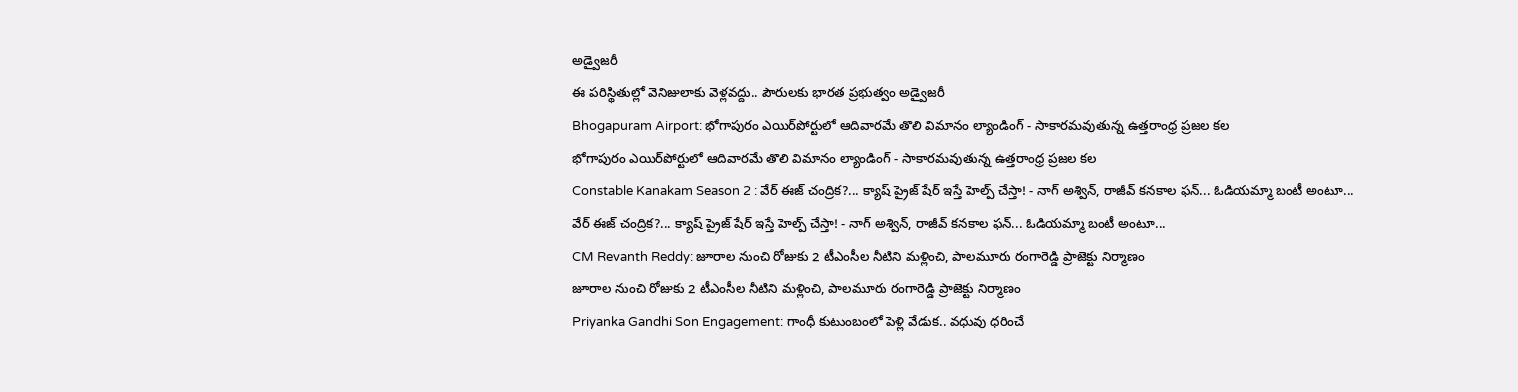అడ్వైజరీ
ఈ పరిస్థితుల్లో వెనిజులాకు వెళ్లవద్దు.. పౌరులకు భారత ప్రభుత్వం అడ్వైజరీ
Bhogapuram Airport: భోగాపురం ఎయిర్‌పోర్టులో ఆదివారమే తొలి విమానం ల్యాండింగ్ - సాకారమవుతున్న ఉత్తరాంధ్ర ప్రజల కల
భోగాపురం ఎయిర్‌పోర్టులో ఆదివారమే తొలి విమానం ల్యాండింగ్ - సాకారమవుతున్న ఉత్తరాంధ్ర ప్రజల కల
Constable Kanakam Season 2 : వేర్ ఈజ్ చంద్రిక?... క్యాష్ ప్రైజ్ షేర్ ఇస్తే హెల్ప్ చేస్తా! - నాగ్ అశ్విన్, రాజీవ్ కనకాల ఫన్... ఓడియమ్మా బంటీ అంటూ...
వేర్ ఈజ్ చంద్రిక?... క్యాష్ ప్రైజ్ షేర్ ఇస్తే హెల్ప్ చేస్తా! - నాగ్ అశ్విన్, రాజీవ్ కనకాల ఫన్... ఓడియమ్మా బంటీ అంటూ...
CM Revanth Reddy: జూరాల నుంచి రోజుకు 2 టీఎంసీల నీటిని మళ్లించి, పాలమూరు రంగారెడ్డి ప్రాజెక్టు నిర్మాణం
జూరాల నుంచి రోజుకు 2 టీఎంసీల నీటిని మళ్లించి, పాలమూరు రంగారెడ్డి ప్రాజెక్టు నిర్మాణం
Priyanka Gandhi Son Engagement: గాంధీ కుటుంబంలో పెళ్లి వేడుక.. వధువు ధరించే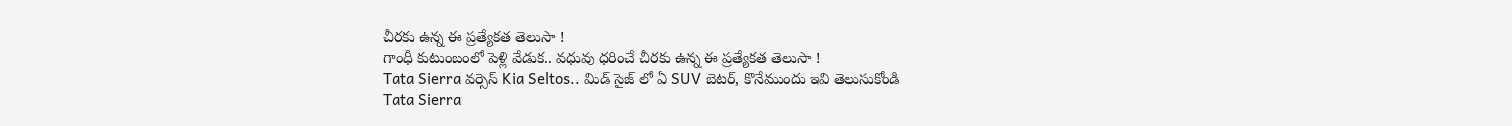చీరకు ఉన్న ఈ ప్రత్యేకత తెలుసా !
గాంధీ కుటుంబంలో పెళ్లి వేడుక.. వధువు ధరించే చీరకు ఉన్న ఈ ప్రత్యేకత తెలుసా !
Tata Sierra వర్సెస్ Kia Seltos.. మిడ్ సైజ్ లో ఏ SUV బెటర్, కొనేముందు ఇవి తెలుసుకోండి
Tata Sierra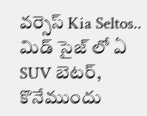వర్సెస్ Kia Seltos.. మిడ్ సైజ్ లో ఏ SUV బెటర్, కొనేముందు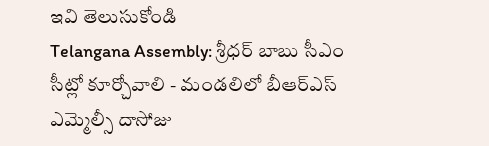ఇవి తెలుసుకోండి
Telangana Assembly: శ్రీధర్ బాబు సీఎం సీట్లో కూర్చోవాలి - మండలిలో బీఆర్ఎస్ ఎమ్మెల్సీ దాసోజు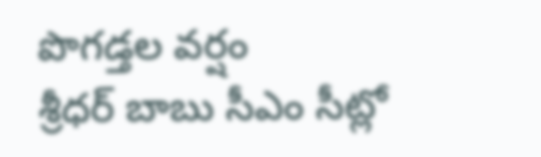పొగడ్తల వర్షం
శ్రీధర్ బాబు సీఎం సీట్లో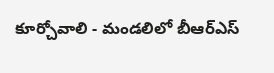కూర్చోవాలి - మండలిలో బీఆర్ఎస్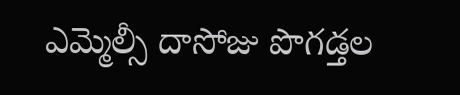ఎమ్మెల్సీ దాసోజు పొగడ్తల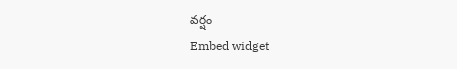వర్షం
Embed widget